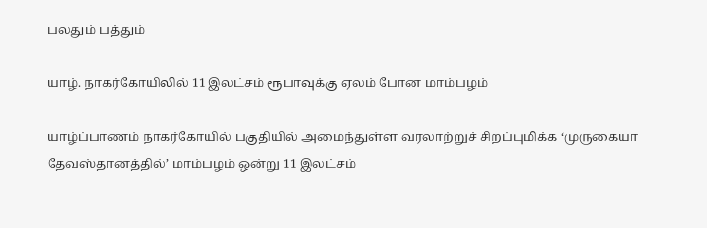பலதும் பத்தும்

யாழ். நாகர்கோயிலில் 11 இலட்சம் ரூபாவுக்கு ஏலம் போன மாம்பழம்

யாழ்ப்பாணம் நாகர்கோயில் பகுதியில் அமைந்துள்ள வரலாற்றுச் சிறப்புமிக்க ‘முருகையா தேவஸ்தானத்தில்’ மாம்பழம் ஒன்று 11 இலட்சம்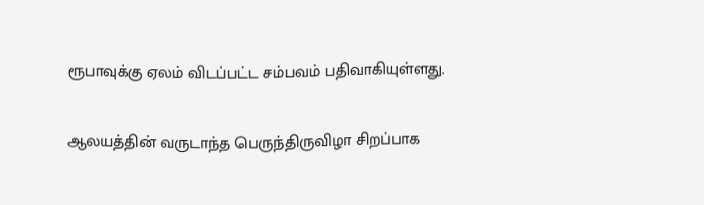ரூபாவுக்கு ஏலம் விடப்பட்ட சம்பவம் பதிவாகியுள்ளது.

ஆலயத்தின் வருடாந்த பெருந்திருவிழா சிறப்பாக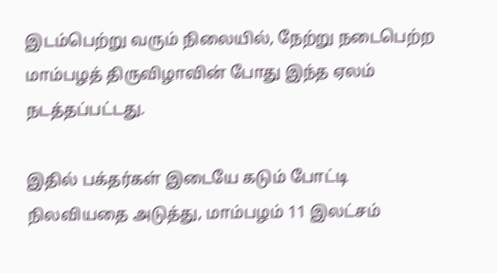இடம்பெற்று வரும் நிலையில், நேற்று நடைபெற்ற மாம்பழத் திருவிழாவின் போது இந்த ஏலம் நடத்தப்பட்டது.

இதில் பக்தர்கள் இடையே கடும் போட்டி நிலவியதை அடுத்து, மாம்பழம் 11 இலட்சம்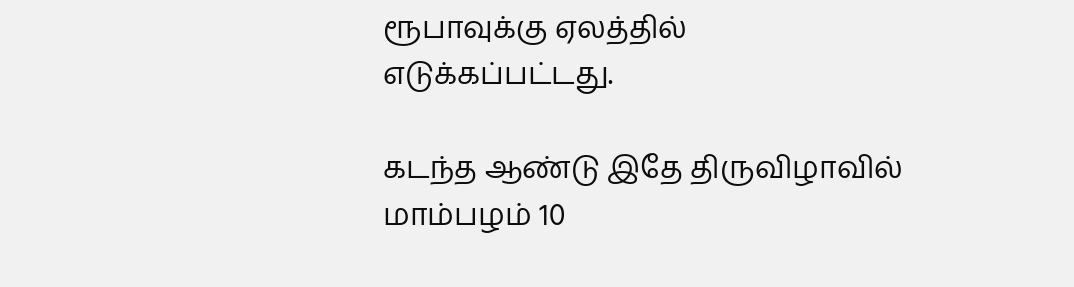ரூபாவுக்கு ஏலத்தில் எடுக்கப்பட்டது.

கடந்த ஆண்டு இதே திருவிழாவில் மாம்பழம் 10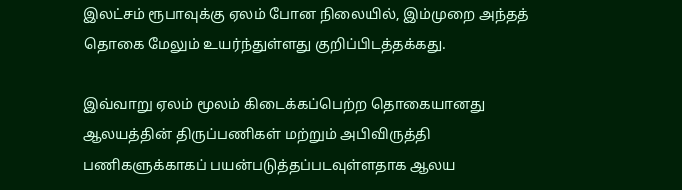இலட்சம் ரூபாவுக்கு ஏலம் போன நிலையில், இம்முறை அந்தத் தொகை மேலும் உயர்ந்துள்ளது குறிப்பிடத்தக்கது.

இவ்வாறு ஏலம் மூலம் கிடைக்கப்பெற்ற தொகையானது ஆலயத்தின் திருப்பணிகள் மற்றும் அபிவிருத்தி பணிகளுக்காகப் பயன்படுத்தப்படவுள்ளதாக ஆலய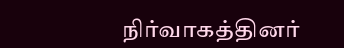நிர்வாகத்தினர்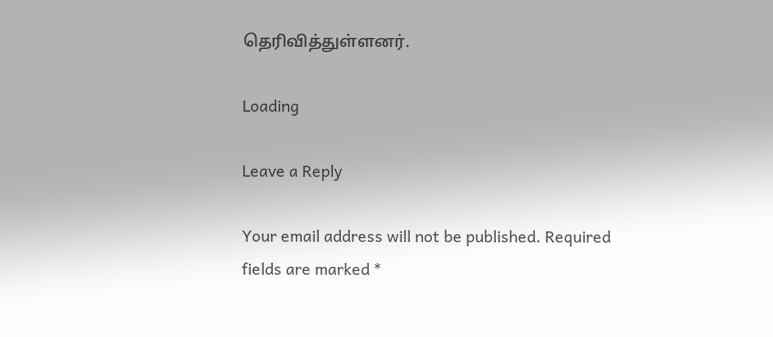தெரிவித்துள்ளனர்.

Loading

Leave a Reply

Your email address will not be published. Required fields are marked *